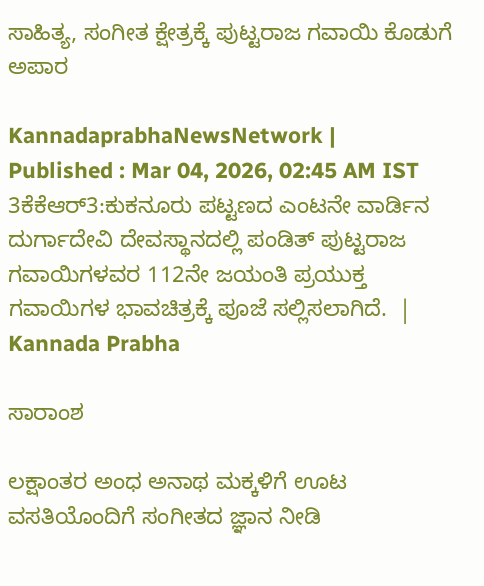ಸಾಹಿತ್ಯ, ಸಂಗೀತ ಕ್ಷೇತ್ರಕ್ಕೆ ಪುಟ್ಟರಾಜ ಗವಾಯಿ ಕೊಡುಗೆ ಅಪಾರ

KannadaprabhaNewsNetwork |
Published : Mar 04, 2026, 02:45 AM IST
3ಕೆಕೆಆರ್3:ಕುಕನೂರು ಪಟ್ಟಣದ ಎಂಟನೇ ವಾರ್ಡಿನ ದುರ್ಗಾದೇವಿ ದೇವಸ್ಥಾನದಲ್ಲಿ ಪಂಡಿತ್ ಪುಟ್ಟರಾಜ ಗವಾಯಿಗಳವರ 112ನೇ ಜಯಂತಿ ಪ್ರಯುಕ್ತ ಗವಾಯಿಗಳ ಭಾವಚಿತ್ರಕ್ಕೆ ಪೂಜೆ ಸಲ್ಲಿಸಲಾಗಿದೆ.  | Kannada Prabha

ಸಾರಾಂಶ

ಲಕ್ಷಾಂತರ ಅಂಧ ಅನಾಥ ಮಕ್ಕಳಿಗೆ ಊಟ ವಸತಿಯೊಂದಿಗೆ ಸಂಗೀತದ ಜ್ಞಾನ ನೀಡಿ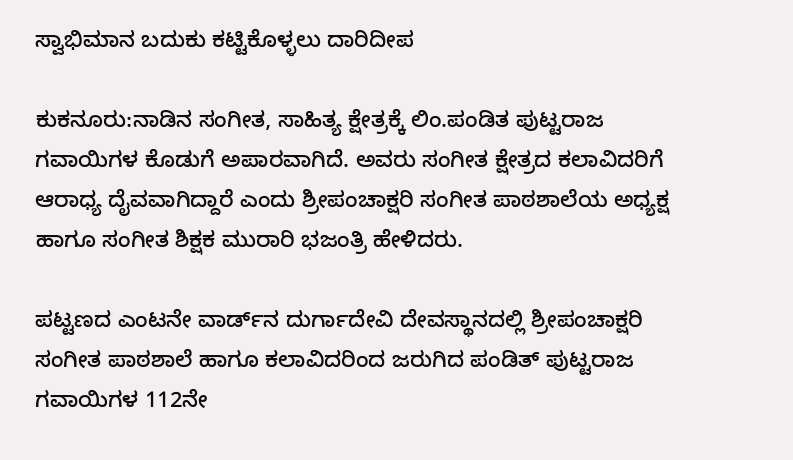ಸ್ವಾಭಿಮಾನ ಬದುಕು ಕಟ್ಟಿಕೊಳ್ಳಲು ದಾರಿದೀಪ

ಕುಕನೂರು:ನಾಡಿನ ಸಂಗೀತ, ಸಾಹಿತ್ಯ ಕ್ಷೇತ್ರಕ್ಕೆ ಲಿಂ.ಪಂಡಿತ ಪುಟ್ಟರಾಜ ಗವಾಯಿಗಳ ಕೊಡುಗೆ ಅಪಾರವಾಗಿದೆ. ಅವರು ಸಂಗೀತ ಕ್ಷೇತ್ರದ ಕಲಾವಿದರಿಗೆ ಆರಾಧ್ಯ ದೈವವಾಗಿದ್ದಾರೆ ಎಂದು ಶ್ರೀಪಂಚಾಕ್ಷರಿ ಸಂಗೀತ ಪಾಠಶಾಲೆಯ ಅಧ್ಯಕ್ಷ ಹಾಗೂ ಸಂಗೀತ ಶಿಕ್ಷಕ ಮುರಾರಿ ಭಜಂತ್ರಿ ಹೇಳಿದರು.

ಪಟ್ಟಣದ ಎಂಟನೇ ವಾರ್ಡ್‌ನ ದುರ್ಗಾದೇವಿ ದೇವಸ್ಥಾನದಲ್ಲಿ ಶ್ರೀಪಂಚಾಕ್ಷರಿ ಸಂಗೀತ ಪಾಠಶಾಲೆ ಹಾಗೂ ಕಲಾವಿದರಿಂದ ಜರುಗಿದ ಪಂಡಿತ್ ಪುಟ್ಟರಾಜ ಗವಾಯಿಗಳ 112ನೇ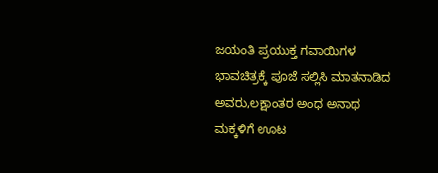ಜಯಂತಿ ಪ್ರಯುಕ್ತ ಗವಾಯಿಗಳ ಭಾವಚಿತ್ರಕ್ಕೆ ಪೂಜೆ ಸಲ್ಲಿಸಿ ಮಾತನಾಡಿದ ಅವರು,ಲಕ್ಷಾಂತರ ಅಂಧ ಅನಾಥ ಮಕ್ಕಳಿಗೆ ಊಟ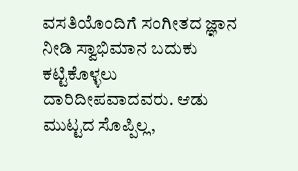ವಸತಿಯೊಂದಿಗೆ ಸಂಗೀತದ ಜ್ಞಾನ ನೀಡಿ ಸ್ವಾಭಿಮಾನ ಬದುಕು ಕಟ್ಟಿಕೊಳ್ಳಲು ದಾರಿದೀಪವಾದವರು. ಆಡು ಮುಟ್ಟದ ಸೊಪ್ಪಿಲ್ಲ,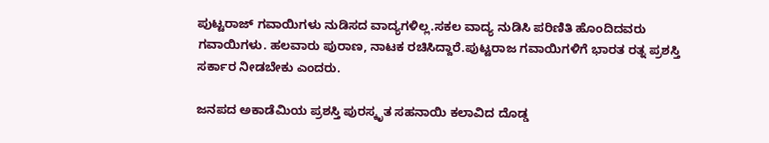ಪುಟ್ಟರಾಜ್ ಗವಾಯಿಗಳು ನುಡಿಸದ ವಾದ್ಯಗಳಿಲ್ಲ.ಸಕಲ ವಾದ್ಯ ನುಡಿಸಿ ಪರಿಣಿತಿ ಹೊಂದಿದವರು ಗವಾಯಿಗಳು. ಹಲವಾರು ಪುರಾಣ, ನಾಟಕ ರಚಿಸಿದ್ದಾರೆ.ಪುಟ್ಟರಾಜ ಗವಾಯಿಗಳಿಗೆ ಭಾರತ ರತ್ನ ಪ್ರಶಸ್ತಿ ಸರ್ಕಾರ ನೀಡಬೇಕು ಎಂದರು.

ಜನಪದ ಅಕಾಡೆಮಿಯ ಪ್ರಶಸ್ತಿ ಪುರಸ್ಕೃತ ಸಹನಾಯಿ ಕಲಾವಿದ ದೊಡ್ಡ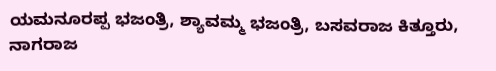ಯಮನೂರಪ್ಪ ಭಜಂತ್ರಿ, ಶ್ಯಾವಮ್ಮ ಭಜಂತ್ರಿ, ಬಸವರಾಜ ಕಿತ್ತೂರು, ನಾಗರಾಜ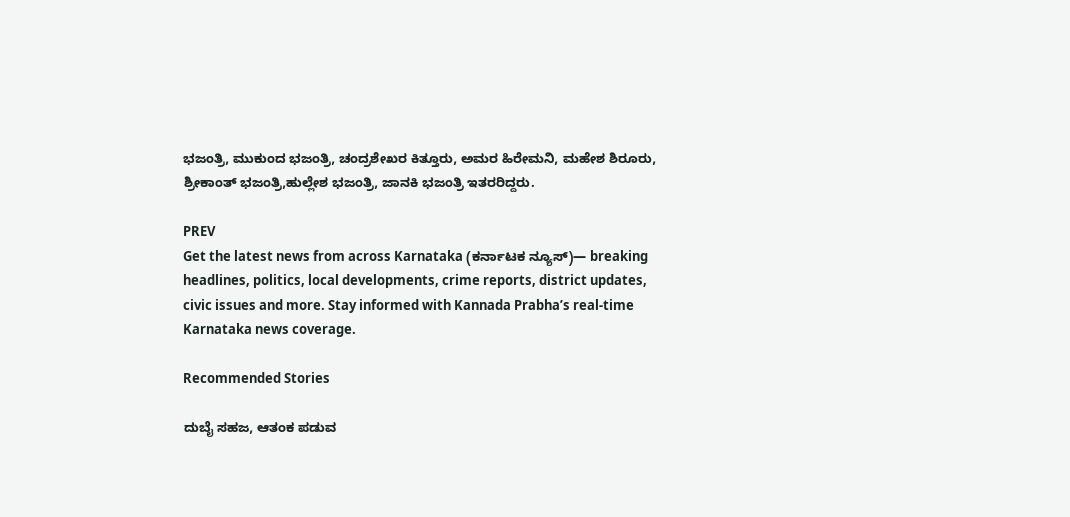ಭಜಂತ್ರಿ, ಮುಕುಂದ ಭಜಂತ್ರಿ, ಚಂದ್ರಶೇಖರ ಕಿತ್ತೂರು, ಅಮರ ಹಿರೇಮನಿ, ಮಹೇಶ ಶಿರೂರು, ಶ್ರೀಕಾಂತ್ ಭಜಂತ್ರಿ,ಹುಲ್ಲೇಶ ಭಜಂತ್ರಿ, ಜಾನಕಿ ಭಜಂತ್ರಿ ಇತರರಿದ್ದರು.

PREV
Get the latest news from across Karnataka (ಕರ್ನಾಟಕ ನ್ಯೂಸ್)— breaking headlines, politics, local developments, crime reports, district updates, civic issues and more. Stay informed with Kannada Prabha’s real‑time Karnataka news coverage.

Recommended Stories

ದುಬೈ ಸಹಜ, ಆತಂಕ ಪಡುವ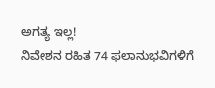ಅಗತ್ಯ ಇಲ್ಲ!
ನಿವೇಶನ ರಹಿತ 74 ಫಲಾನುಭವಿಗಳಿಗೆ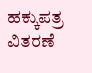ಹಕ್ಕುಪತ್ರ ವಿತರಣೆ